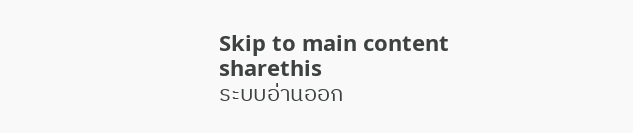Skip to main content
sharethis
ระบบอ่านออก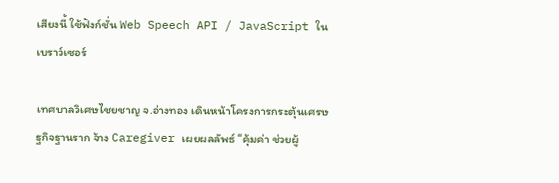เสียงนี้ ใช้ฟังก์ชั่น Web Speech API / JavaScript ในเบราว์เซอร์

เทศบาลวิเศษไชยชาญ จ.อ่างทอง เดินหน้าโครงการกระตุ้นเศรษฐกิจฐานราก จ้าง Caregiver เผยผลลัพธ์ “คุ้มค่า ช่วยผู้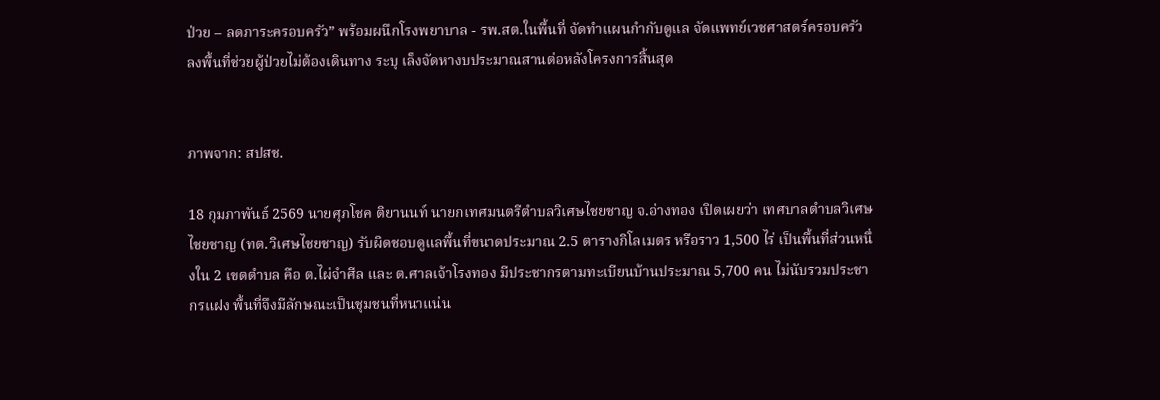ป่วย – ลดภาระครอบครัว” พร้อมผนึกโรงพยาบาล - รพ.สต.ในพื้นที่ จัดทำแผนกำกับดูแล จัดแพทย์เวชศาสตร์ครอบครัวลงพื้นที่ช่วยผู้ป่วยไม่ต้องเดินทาง ระบุ เล็งจัดหางบประมาณสานต่อหลังโครงการสิ้นสุด


ภาพจาก: สปสช.

18 กุมภาพันธ์ 2569 นายศุภโชค ติยานนท์ นายกเทศมนตรีตำบลวิเศษไชยชาญ จ.อ่างทอง เปิดเผยว่า เทศบาลตำบลวิเศษไชยชาญ (ทต.วิเศษไชยชาญ) รับผิดชอบดูแลพื้นที่ขนาดประมาณ 2.5 ตารางกิโลเมตร หรือราว 1,500 ไร่ เป็นพื้นที่ส่วนหนึ่งใน 2 เขตตำบล คือ ต.ไผ่จำศีล และ ต.ศาลเจ้าโรงทอง มีประชากรตามทะเบียนบ้านประมาณ 5,700 คน ไม่นับรวมประชากรแฝง พื้นที่จึงมีลักษณะเป็นชุมชนที่หนาแน่น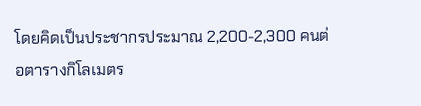โดยคิดเป็นประชากรประมาณ 2,200-2,300 คนต่อตารางกิโลเมตร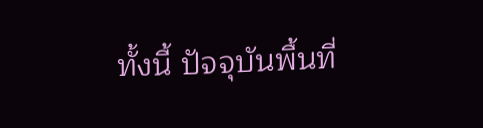ทั้งนี้ ปัจจุบันพื้นที่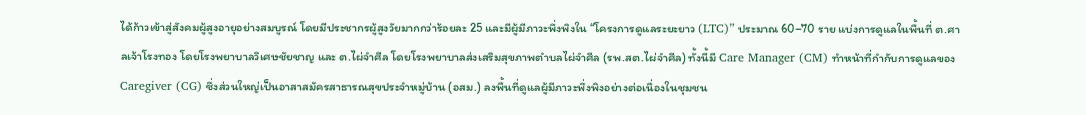ได้ก้าวเข้าสู่สังคมผู้สูงอายุอย่างสมบูรณ์ โดยมีประชากรผู้สูงวัยมากกว่าร้อยละ 25 และมีผู้มีภาวะพึ่งพิงใน “โครงการดูแลระยะยาว (LTC)” ประมาณ 60–70 ราย แบ่งการดูแลในพื้นที่ ต.ศาลเจ้าโรงทอง โดยโรงพยาบาลวิเศษชัยชาญ และ ต.ไผ่จำศีล โดยโรงพยาบาลส่งเสริมสุขภาพตำบลไผ่จำศีล (รพ.สต.ไผ่จำศีล) ทั้งนี้มี Care Manager (CM) ทำหน้าที่กำกับการดูแลของ Caregiver (CG) ซึ่งส่วนใหญ่เป็นอาสาสมัครสาธารณสุขประจำหมู่บ้าน (อสม.) ลงพื้นที่ดูแลผู้มีภาวะพึ่งพิงอย่างต่อเนื่องในชุมชน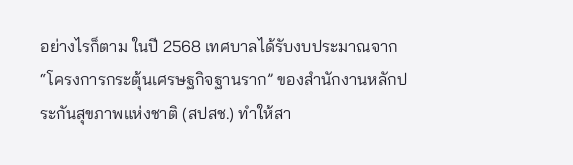อย่างไรก็ตาม ในปี 2568 เทศบาลได้รับงบประมาณจาก “โครงการกระตุ้นเศรษฐกิจฐานราก” ของสำนักงานหลักประกันสุขภาพแห่งชาติ (สปสช.) ทำให้สา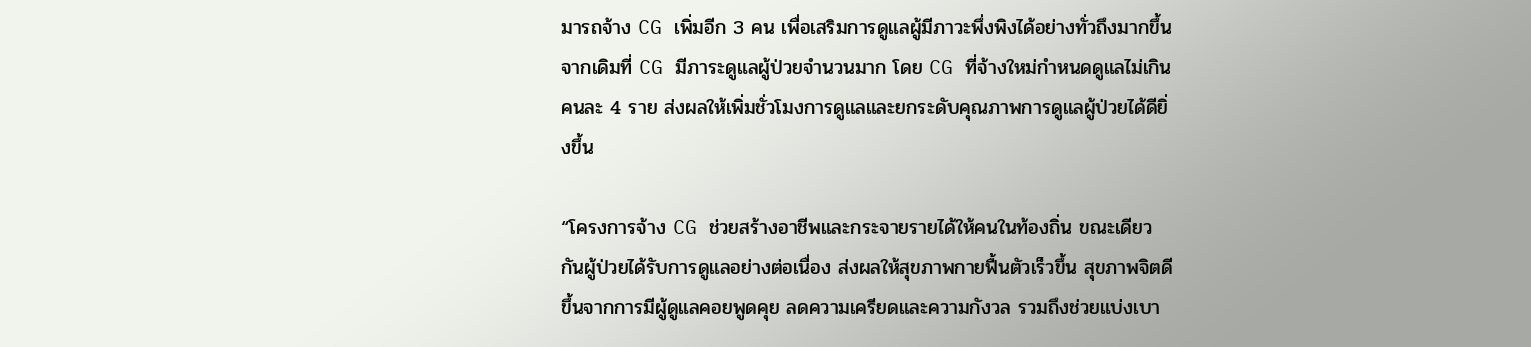มารถจ้าง CG เพิ่มอีก 3 คน เพื่อเสริมการดูแลผู้มีภาวะพึ่งพิงได้อย่างทั่วถึงมากขึ้น จากเดิมที่ CG มีภาระดูแลผู้ป่วยจำนวนมาก โดย CG ที่จ้างใหม่กำหนดดูแลไม่เกินคนละ 4 ราย ส่งผลให้เพิ่มชั่วโมงการดูแลและยกระดับคุณภาพการดูแลผู้ป่วยได้ดียิ่งขึ้น

“โครงการจ้าง CG ช่วยสร้างอาชีพและกระจายรายได้ให้คนในท้องถิ่น ขณะเดียวกันผู้ป่วยได้รับการดูแลอย่างต่อเนื่อง ส่งผลให้สุขภาพกายฟื้นตัวเร็วขึ้น สุขภาพจิตดีขึ้นจากการมีผู้ดูแลคอยพูดคุย ลดความเครียดและความกังวล รวมถึงช่วยแบ่งเบา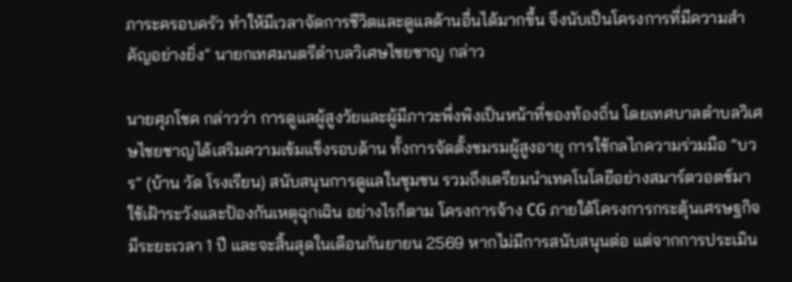ภาระครอบครัว ทำให้มีเวลาจัดการชีวิตและดูแลด้านอื่นได้มากขึ้น จึงนับเป็นโครงการที่มีความสำคัญอย่างยิ่ง” นายกเทศมนตรีตำบลวิเศษไชยชาญ กล่าว

นายศุภโชค กล่าวว่า การดูแลผู้สูงวัยและผู้มีภาวะพึ่งพิงเป็นหน้าที่ของท้องถิ่น โดยเทศบาลตำบลวิเศษไชยชาญได้เสริมความเข้มแข็งรอบด้าน ทั้งการจัดตั้งชมรมผู้สูงอายุ การใช้กลไกความร่วมมือ “บวร” (บ้าน วัด โรงเรียน) สนับสนุนการดูแลในชุมชน รวมถึงเตรียมนำเทคโนโลยีอย่างสมาร์ตวอตช์มาใช้เฝ้าระวังและป้องกันเหตุฉุกเฉิน อย่างไรก็ตาม โครงการจ้าง CG ภายใต้โครงการกระตุ้นเศรษฐกิจมีระยะเวลา 1 ปี และจะสิ้นสุดในเดือนกันยายน 2569 หากไม่มีการสนับสนุนต่อ แต่จากการประเมิน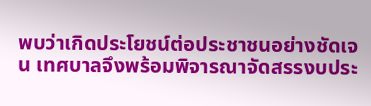พบว่าเกิดประโยชน์ต่อประชาชนอย่างชัดเจน เทศบาลจึงพร้อมพิจารณาจัดสรรงบประ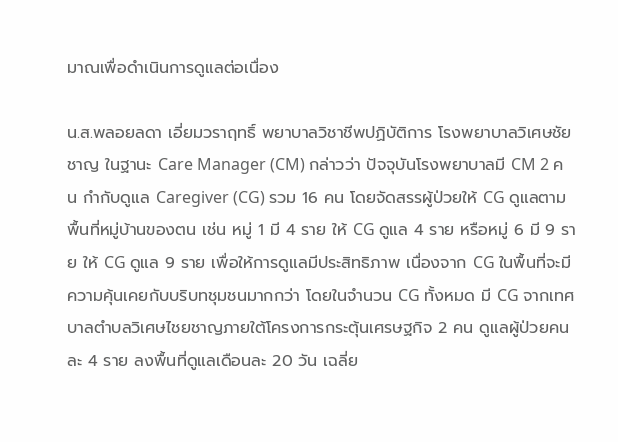มาณเพื่อดำเนินการดูแลต่อเนื่อง

น.ส.พลอยลดา เอี่ยมวราฤทธิ์ พยาบาลวิชาชีพปฏิบัติการ โรงพยาบาลวิเศษชัยชาญ ในฐานะ Care Manager (CM) กล่าวว่า ปัจจุบันโรงพยาบาลมี CM 2 คน กำกับดูแล Caregiver (CG) รวม 16 คน โดยจัดสรรผู้ป่วยให้ CG ดูแลตามพื้นที่หมู่บ้านของตน เช่น หมู่ 1 มี 4 ราย ให้ CG ดูแล 4 ราย หรือหมู่ 6 มี 9 ราย ให้ CG ดูแล 9 ราย เพื่อให้การดูแลมีประสิทธิภาพ เนื่องจาก CG ในพื้นที่จะมีความคุ้นเคยกับบริบทชุมชนมากกว่า โดยในจำนวน CG ทั้งหมด มี CG จากเทศบาลตำบลวิเศษไชยชาญภายใต้โครงการกระตุ้นเศรษฐกิจ 2 คน ดูแลผู้ป่วยคนละ 4 ราย ลงพื้นที่ดูแลเดือนละ 20 วัน เฉลี่ย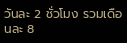วันละ 2 ชั่วโมง รวมเดือนละ 8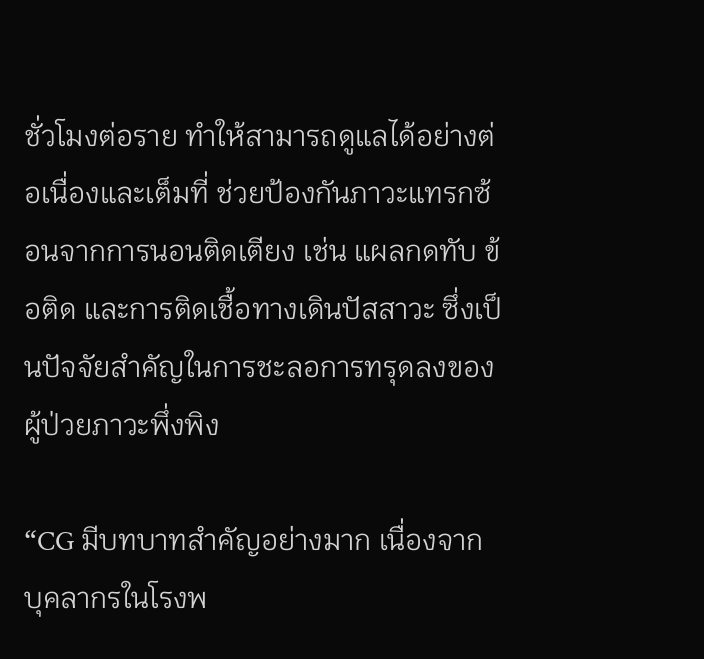ชั่วโมงต่อราย ทำให้สามารถดูแลได้อย่างต่อเนื่องและเต็มที่ ช่วยป้องกันภาวะแทรกซ้อนจากการนอนติดเตียง เช่น แผลกดทับ ข้อติด และการติดเชื้อทางเดินปัสสาวะ ซึ่งเป็นปัจจัยสำคัญในการชะลอการทรุดลงของผู้ป่วยภาวะพึ่งพิง

“CG มีบทบาทสำคัญอย่างมาก เนื่องจากบุคลากรในโรงพ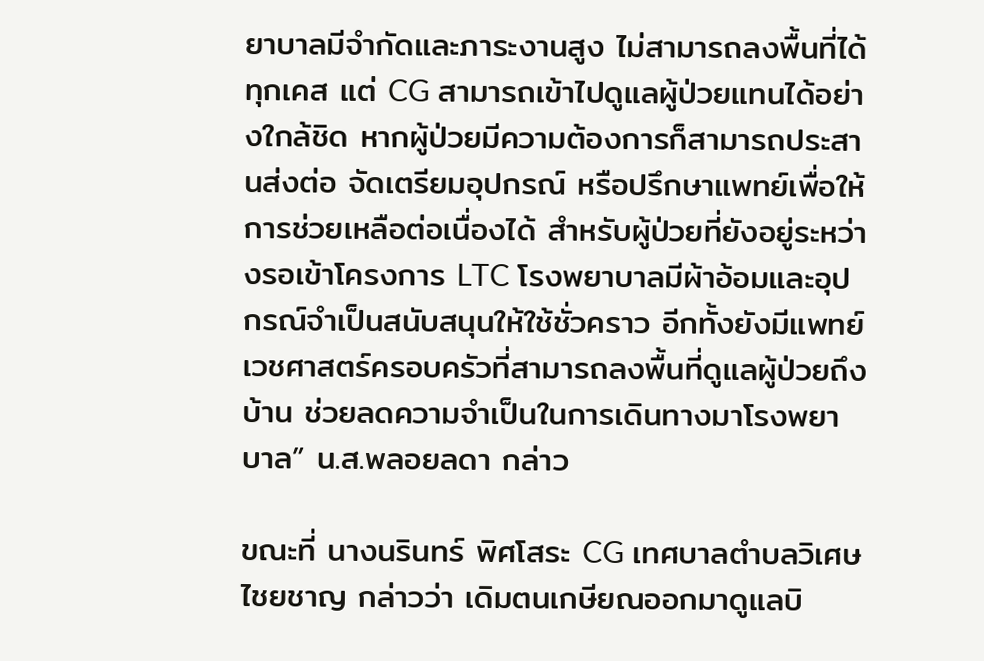ยาบาลมีจำกัดและภาระงานสูง ไม่สามารถลงพื้นที่ได้ทุกเคส แต่ CG สามารถเข้าไปดูแลผู้ป่วยแทนได้อย่างใกล้ชิด หากผู้ป่วยมีความต้องการก็สามารถประสานส่งต่อ จัดเตรียมอุปกรณ์ หรือปรึกษาแพทย์เพื่อให้การช่วยเหลือต่อเนื่องได้ สำหรับผู้ป่วยที่ยังอยู่ระหว่างรอเข้าโครงการ LTC โรงพยาบาลมีผ้าอ้อมและอุปกรณ์จำเป็นสนับสนุนให้ใช้ชั่วคราว อีกทั้งยังมีแพทย์เวชศาสตร์ครอบครัวที่สามารถลงพื้นที่ดูแลผู้ป่วยถึงบ้าน ช่วยลดความจำเป็นในการเดินทางมาโรงพยาบาล” น.ส.พลอยลดา กล่าว

ขณะที่ นางนรินทร์ พิศโสระ CG เทศบาลตำบลวิเศษไชยชาญ กล่าวว่า เดิมตนเกษียณออกมาดูแลบิ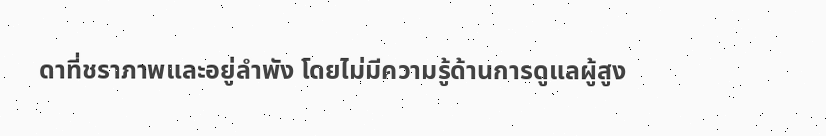ดาที่ชราภาพและอยู่ลำพัง โดยไม่มีความรู้ด้านการดูแลผู้สูง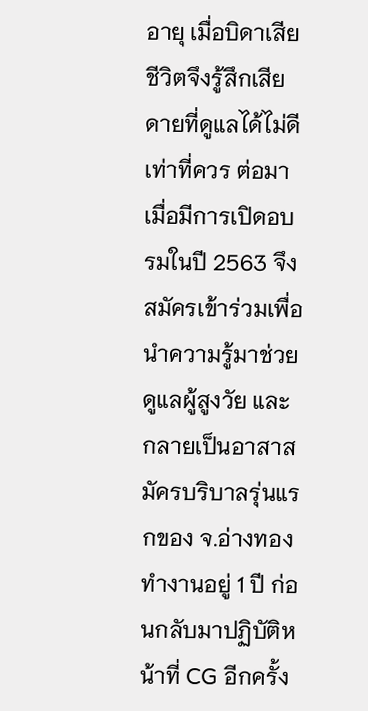อายุ เมื่อบิดาเสียชีวิตจึงรู้สึกเสียดายที่ดูแลได้ไม่ดีเท่าที่ควร ต่อมาเมื่อมีการเปิดอบรมในปี 2563 จึงสมัครเข้าร่วมเพื่อนำความรู้มาช่วยดูแลผู้สูงวัย และกลายเป็นอาสาสมัครบริบาลรุ่นแรกของ จ.อ่างทอง ทำงานอยู่ 1 ปี ก่อนกลับมาปฏิบัติหน้าที่ CG อีกครั้ง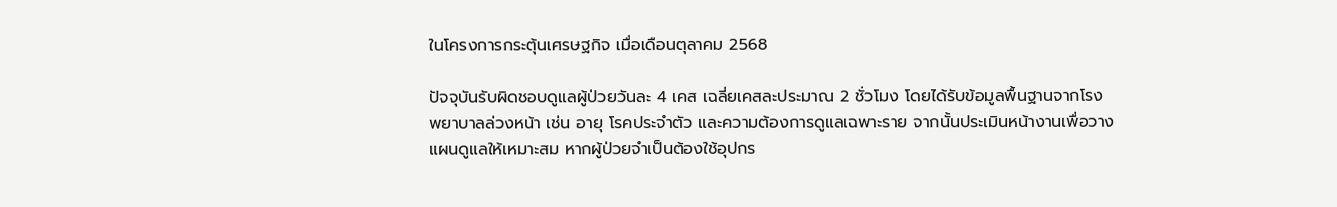ในโครงการกระตุ้นเศรษฐกิจ เมื่อเดือนตุลาคม 2568

ปัจจุบันรับผิดชอบดูแลผู้ป่วยวันละ 4 เคส เฉลี่ยเคสละประมาณ 2 ชั่วโมง โดยได้รับข้อมูลพื้นฐานจากโรงพยาบาลล่วงหน้า เช่น อายุ โรคประจำตัว และความต้องการดูแลเฉพาะราย จากนั้นประเมินหน้างานเพื่อวางแผนดูแลให้เหมาะสม หากผู้ป่วยจำเป็นต้องใช้อุปกร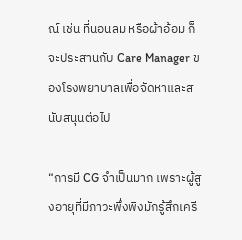ณ์ เช่น ที่นอนลม หรือผ้าอ้อม ก็จะประสานกับ Care Manager ของโรงพยาบาลเพื่อจัดหาและสนับสนุนต่อไป

“การมี CG จำเป็นมาก เพราะผู้สูงอายุที่มีภาวะพึ่งพิงมักรู้สึกเครี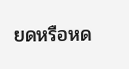ยดหรือหด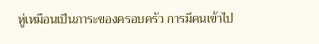หู่เหมือนเป็นภาระของครอบครัว การมีคนเข้าไป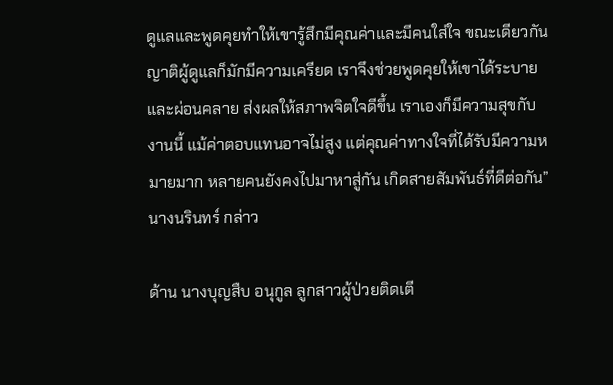ดูแลและพูดคุยทำให้เขารู้สึกมีคุณค่าและมีคนใส่ใจ ขณะเดียวกันญาติผู้ดูแลก็มักมีความเครียด เราจึงช่วยพูดคุยให้เขาได้ระบายและผ่อนคลาย ส่งผลให้สภาพจิตใจดีขึ้น เราเองก็มีความสุขกับงานนี้ แม้ค่าตอบแทนอาจไม่สูง แต่คุณค่าทางใจที่ได้รับมีความหมายมาก หลายคนยังคงไปมาหาสู่กัน เกิดสายสัมพันธ์ที่ดีต่อกัน” นางนรินทร์ กล่าว

ด้าน นางบุญสืบ อนุกูล ลูกสาวผู้ป่วยติดเตี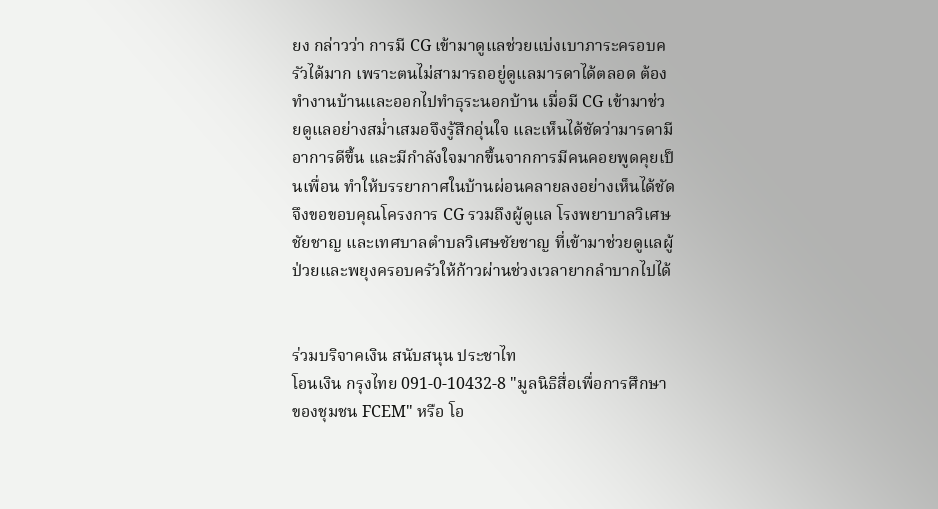ยง กล่าวว่า การมี CG เข้ามาดูแลช่วยแบ่งเบาภาระครอบครัวได้มาก เพราะตนไม่สามารถอยู่ดูแลมารดาได้ตลอด ต้องทำงานบ้านและออกไปทำธุระนอกบ้าน เมื่อมี CG เข้ามาช่วยดูแลอย่างสม่ำเสมอจึงรู้สึกอุ่นใจ และเห็นได้ชัดว่ามารดามีอาการดีขึ้น และมีกำลังใจมากขึ้นจากการมีคนคอยพูดคุยเป็นเพื่อน ทำให้บรรยากาศในบ้านผ่อนคลายลงอย่างเห็นได้ชัด จึงขอขอบคุณโครงการ CG รวมถึงผู้ดูแล โรงพยาบาลวิเศษชัยชาญ และเทศบาลตำบลวิเศษชัยชาญ ที่เข้ามาช่วยดูแลผู้ป่วยและพยุงครอบครัวให้ก้าวผ่านช่วงเวลายากลำบากไปได้


ร่วมบริจาคเงิน สนับสนุน ประชาไท
โอนเงิน กรุงไทย 091-0-10432-8 "มูลนิธิสื่อเพื่อการศึกษาของชุมชน FCEM" หรือ โอ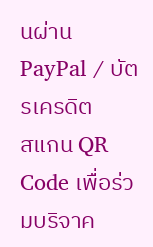นผ่าน PayPal / บัตรเครดิต
สแกน QR Code เพื่อร่วมบริจาค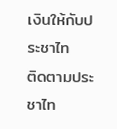เงินให้กับประชาไท
ติดตามประชาไท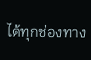ได้ทุกช่องทาง